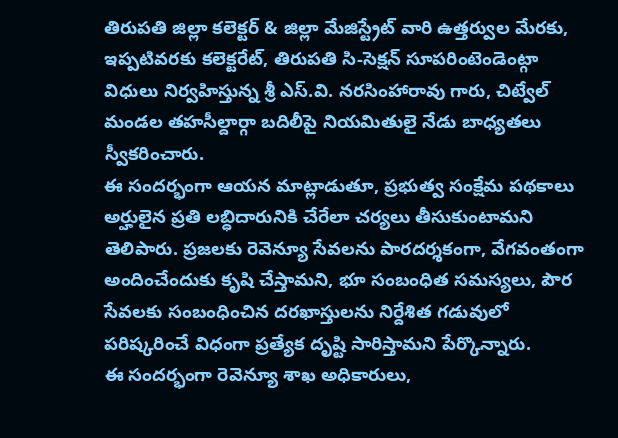తిరుపతి జిల్లా కలెక్టర్ & జిల్లా మేజిస్ట్రేట్ వారి ఉత్తర్వుల మేరకు, ఇప్పటివరకు కలెక్టరేట్, తిరుపతి సి-సెక్షన్ సూపరింటెండెంట్గా విధులు నిర్వహిస్తున్న శ్రీ ఎస్.వి. నరసింహారావు గారు, చిట్వేల్ మండల తహసీల్దార్గా బదిలీపై నియమితులై నేడు బాధ్యతలు స్వీకరించారు.
ఈ సందర్భంగా ఆయన మాట్లాడుతూ, ప్రభుత్వ సంక్షేమ పథకాలు అర్హులైన ప్రతి లబ్ధిదారునికి చేరేలా చర్యలు తీసుకుంటామని తెలిపారు. ప్రజలకు రెవెన్యూ సేవలను పారదర్శకంగా, వేగవంతంగా అందించేందుకు కృషి చేస్తామని, భూ సంబంధిత సమస్యలు, పౌర సేవలకు సంబంధించిన దరఖాస్తులను నిర్దేశిత గడువులో పరిష్కరించే విధంగా ప్రత్యేక దృష్టి సారిస్తామని పేర్కొన్నారు.
ఈ సందర్భంగా రెవెన్యూ శాఖ అధికారులు,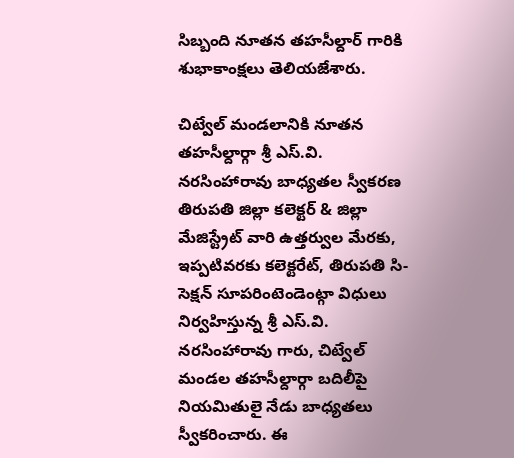సిబ్బంది నూతన తహసీల్దార్ గారికి శుభాకాంక్షలు తెలియజేశారు.

చిట్వేల్ మండలానికి నూతన తహసీల్దార్గా శ్రీ ఎస్.వి. నరసింహారావు బాధ్యతల స్వీకరణ
తిరుపతి జిల్లా కలెక్టర్ & జిల్లా మేజిస్ట్రేట్ వారి ఉత్తర్వుల మేరకు, ఇప్పటివరకు కలెక్టరేట్, తిరుపతి సి-సెక్షన్ సూపరింటెండెంట్గా విధులు నిర్వహిస్తున్న శ్రీ ఎస్.వి. నరసింహారావు గారు, చిట్వేల్ మండల తహసీల్దార్గా బదిలీపై నియమితులై నేడు బాధ్యతలు స్వీకరించారు. ఈ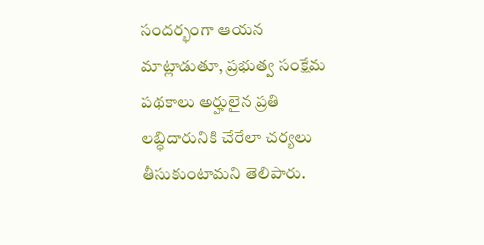సందర్భంగా ఆయన మాట్లాడుతూ, ప్రభుత్వ సంక్షేమ పథకాలు అర్హులైన ప్రతి లబ్ధిదారునికి చేరేలా చర్యలు తీసుకుంటామని తెలిపారు.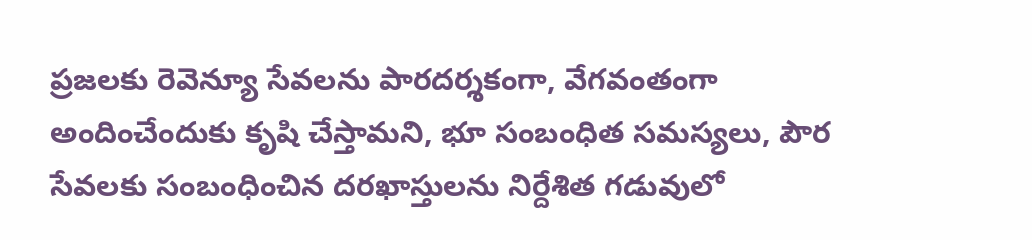ప్రజలకు రెవెన్యూ సేవలను పారదర్శకంగా, వేగవంతంగా అందించేందుకు కృషి చేస్తామని, భూ సంబంధిత సమస్యలు, పౌర సేవలకు సంబంధించిన దరఖాస్తులను నిర్దేశిత గడువులో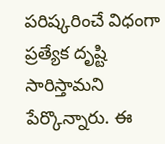పరిష్కరించే విధంగా ప్రత్యేక దృష్టి సారిస్తామని పేర్కొన్నారు. ఈ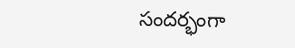సందర్భంగా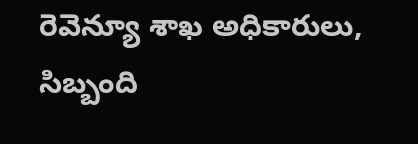రెవెన్యూ శాఖ అధికారులు, సిబ్బంది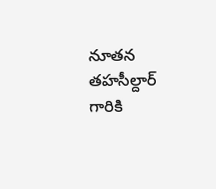నూతన తహసీల్దార్ గారికి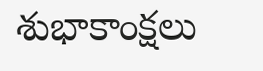శుభాకాంక్షలు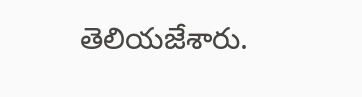తెలియజేశారు.